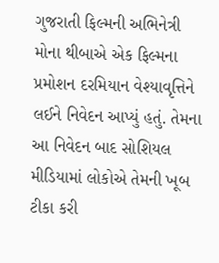ગુજરાતી ફિલ્મની અભિનેત્રી મોના થીબાએ એક ફિલ્મના પ્રમોશન દરમિયાન વેશ્યાવૃત્તિને લઈને નિવેદન આપ્યું હતું. તેમના આ નિવેદન બાદ સોશિયલ મીડિયામાં લોકોએ તેમની ખૂબ ટીકા કરી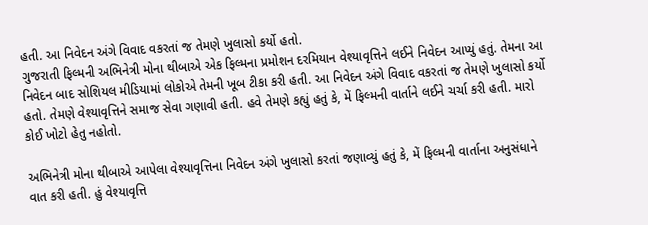હતી. આ નિવેદન અંગે વિવાદ વકરતાં જ તેમણે ખુલાસો કર્યો હતો.
ગુજરાતી ફિલ્મની અભિનેત્રી મોના થીબાએ એક ફિલ્મના પ્રમોશન દરમિયાન વેશ્યાવૃત્તિને લઈને નિવેદન આપ્યું હતું. તેમના આ નિવેદન બાદ સોશિયલ મીડિયામાં લોકોએ તેમની ખૂબ ટીકા કરી હતી. આ નિવેદન અંગે વિવાદ વકરતાં જ તેમણે ખુલાસો કર્યો હતો. તેમણે વેશ્યાવૃત્તિને સમાજ સેવા ગણાવી હતી. હવે તેમણે કહ્યું હતું કે, મેં ફિલ્મની વાર્તાને લઈને ચર્ચા કરી હતી. મારો કોઈ ખોટો હેતુ નહોતો.

અભિનેત્રી મોના થીબાએ આપેલા વેશ્યાવૃત્તિના નિવેદન અંગે ખુલાસો કરતાં જણાવ્યું હતું કે, મેં ફિલ્મની વાર્તાના અનુસંધાને વાત કરી હતી. હું વેશ્યાવૃત્તિ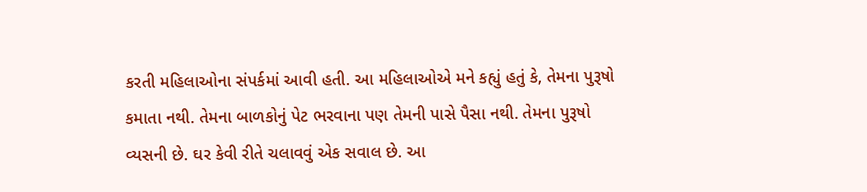કરતી મહિલાઓના સંપર્કમાં આવી હતી. આ મહિલાઓએ મને કહ્યું હતું કે, તેમના પુરૂષો કમાતા નથી. તેમના બાળકોનું પેટ ભરવાના પણ તેમની પાસે પૈસા નથી. તેમના પુરૂષો વ્યસની છે. ઘર કેવી રીતે ચલાવવું એક સવાલ છે. આ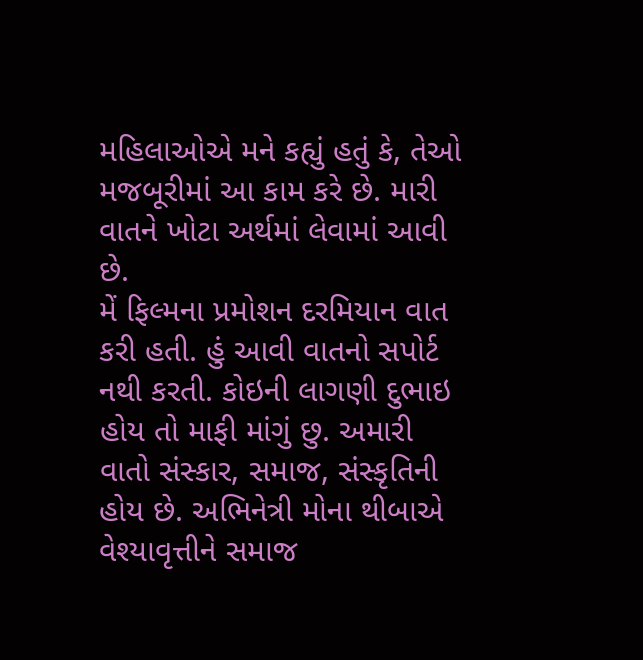મહિલાઓએ મને કહ્યું હતું કે, તેઓ મજબૂરીમાં આ કામ કરે છે. મારી વાતને ખોટા અર્થમાં લેવામાં આવી છે.
મેં ફિલ્મના પ્રમોશન દરમિયાન વાત કરી હતી. હું આવી વાતનો સપોર્ટ નથી કરતી. કોઇની લાગણી દુભાઇ હોય તો માફી માંગું છુ. અમારી વાતો સંસ્કાર, સમાજ, સંસ્કૃતિની હોય છે. અભિનેત્રી મોના થીબાએ વેશ્યાવૃત્તીને સમાજ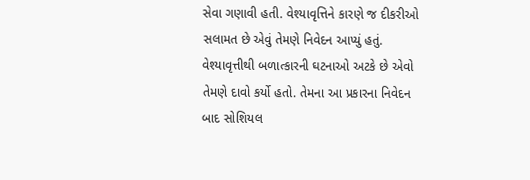સેવા ગણાવી હતી. વેશ્યાવૃત્તિને કારણે જ દીકરીઓ સલામત છે એવું તેમણે નિવેદન આપ્યું હતું. વેશ્યાવૃત્તીથી બળાત્કારની ઘટનાઓ અટકે છે એવો તેમણે દાવો કર્યો હતો. તેમના આ પ્રકારના નિવેદન બાદ સોશિયલ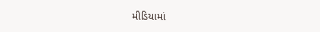મીડિયામાં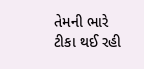તેમની ભારે ટીકા થઈ રહી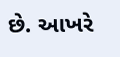છે. આખરે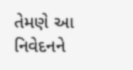તેમણે આ નિવેદનને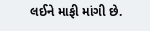લઈને માફી માંગી છે.